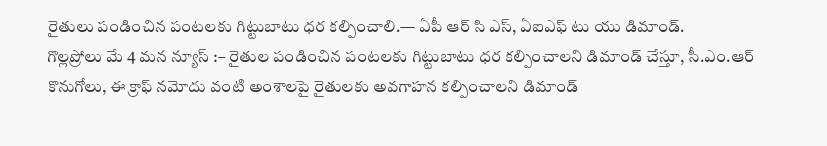రైతులు పండించిన పంటలకు గిట్టుబాటు ధర కల్పించాలి.— ఏపీ ఆర్ సి ఎస్, ఏఐఎఫ్ టు యు డిమాండ్.
గొల్లప్రోలు మే 4 మన న్యూస్ :– రైతుల పండించిన పంటలకు గిట్టుబాటు ధర కల్పించాలని డిమాండ్ చేస్తూ, సీ.ఎం.ఆర్ కొనుగోలు, ఈ క్రాఫ్ నమోదు వంటి అంశాలపై రైతులకు అవగాహన కల్పించాలని డిమాండ్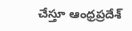చేస్తూ ఆంధ్రప్రదేశ్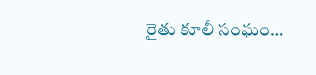రైతు కూలీ సంఘం…